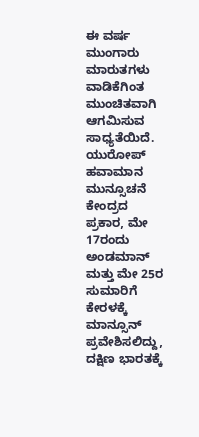ಈ ವರ್ಷ ಮುಂಗಾರು ಮಾರುತಗಳು ವಾಡಿಕೆಗಿಂತ ಮುಂಚಿತವಾಗಿ ಆಗಮಿಸುವ ಸಾಧ್ಯತೆಯಿದೆ. ಯುರೋಪ್‌ ಹವಾಮಾನ ಮುನ್ಸೂಚನೆ ಕೇಂದ್ರದ ಪ್ರಕಾರ, ಮೇ 17ರಂದು ಅಂಡಮಾನ್‌ ಮತ್ತು ಮೇ 25ರ ಸುಮಾರಿಗೆ ಕೇರಳಕ್ಕೆ ಮಾನ್ಸೂನ್ ಪ್ರವೇಶಿಸಲಿದ್ದು, ದಕ್ಷಿಣ ಭಾರತಕ್ಕೆ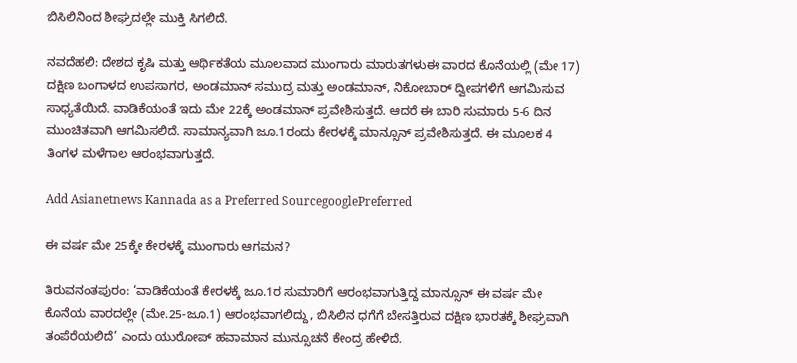ಬಿಸಿಲಿನಿಂದ ಶೀಘ್ರದಲ್ಲೇ ಮುಕ್ತಿ ಸಿಗಲಿದೆ.

ನವದೆಹಲಿ: ದೇಶದ ಕೃಷಿ ಮತ್ತು ಆರ್ಥಿಕತೆಯ ಮೂಲವಾದ ಮುಂಗಾರು ಮಾರುತಗಳುಈ ವಾರದ ಕೊನೆಯಲ್ಲಿ (ಮೇ 17) ದಕ್ಷಿಣ ಬಂಗಾಳದ ಉಪಸಾಗರ, ಅಂಡಮಾನ್ ಸಮುದ್ರ ಮತ್ತು ಅಂಡಮಾನ್‌, ನಿಕೋಬಾರ್‌ ದ್ವೀಪಗಳಿಗೆ ಆಗಮಿಸುವ ಸಾಧ್ಯತೆಯಿದೆ. ವಾಡಿಕೆಯಂತೆ ಇದು ಮೇ 22ಕ್ಕೆ ಅಂಡಮಾನ್‌ ಪ್ರವೇಶಿಸುತ್ತದೆ. ಆದರೆ ಈ ಬಾರಿ ಸುಮಾರು 5-6 ದಿನ ಮುಂಚಿತವಾಗಿ ಆಗಮಿಸಲಿದೆ. ಸಾಮಾನ್ಯವಾಗಿ ಜೂ.1ರಂದು ಕೇರಳಕ್ಕೆ ಮಾನ್ಸೂನ್ ಪ್ರವೇಶಿಸುತ್ತದೆ. ಈ ಮೂಲಕ 4 ತಿಂಗಳ ಮಳೆಗಾಲ ಆರಂಭವಾಗುತ್ತದೆ.

Add Asianetnews Kannada as a Preferred SourcegooglePreferred

ಈ ವರ್ಷ ಮೇ 25ಕ್ಕೇ ಕೇರಳಕ್ಕೆ ಮುಂಗಾರು ಆಗಮನ?

ತಿರುವನಂತಪುರಂ: ‘ವಾಡಿಕೆಯಂತೆ ಕೇರಳಕ್ಕೆ ಜೂ.1ರ ಸುಮಾರಿಗೆ ಆರಂಭವಾಗುತ್ತಿದ್ದ ಮಾನ್ಸೂನ್‌ ಈ ವರ್ಷ ಮೇ ಕೊನೆಯ ವಾರದಲ್ಲೇ (ಮೇ.25-ಜೂ.1) ಆರಂಭವಾಗಲಿದ್ದು, ಬಿಸಿಲಿನ ಧಗೆಗೆ ಬೇಸತ್ತಿರುವ ದಕ್ಷಿಣ ಭಾರತಕ್ಕೆ ಶೀಘ್ರವಾಗಿ ತಂಪೆರೆಯಲಿದೆ’ ಎಂದು ಯುರೋಪ್‌ ಹವಾಮಾನ ಮುನ್ಸೂಚನೆ ಕೇಂದ್ರ ಹೇಳಿದೆ.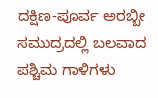ದಕ್ಷಿಣ-ಪೂರ್ವ ಅರಬ್ಬೀ ಸಮುದ್ರದಲ್ಲಿ ಬಲವಾದ ಪಶ್ಚಿಮ ಗಾಳಿಗಳು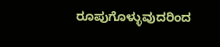ರೂಪುಗೊಳ್ಳುವುದರಿಂದ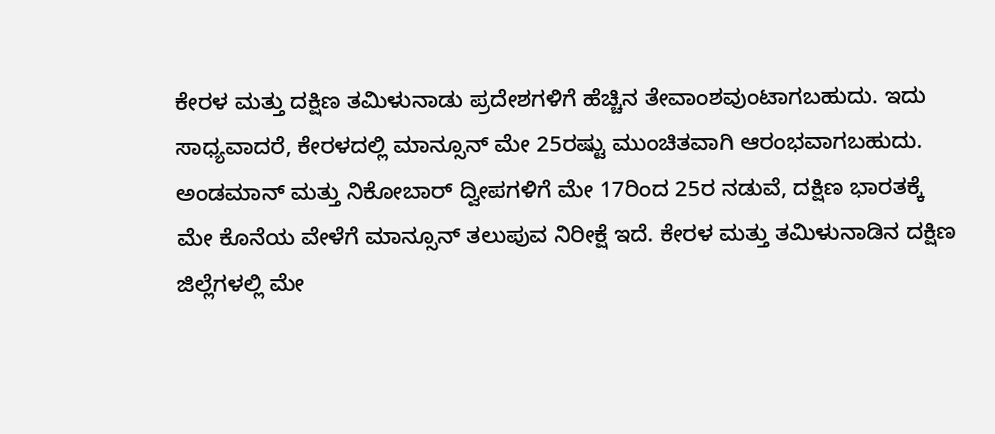ಕೇರಳ ಮತ್ತು ದಕ್ಷಿಣ ತಮಿಳುನಾಡು ಪ್ರದೇಶಗಳಿಗೆ ಹೆಚ್ಚಿನ ತೇವಾಂಶವುಂಟಾಗಬಹುದು. ಇದು ಸಾಧ್ಯವಾದರೆ, ಕೇರಳದಲ್ಲಿ ಮಾನ್ಸೂನ್ ಮೇ 25ರಷ್ಟು ಮುಂಚಿತವಾಗಿ ಆರಂಭವಾಗಬಹುದು. ಅಂಡಮಾನ್ ಮತ್ತು ನಿಕೋಬಾರ್ ದ್ವೀಪಗಳಿಗೆ ಮೇ 17ರಿಂದ 25ರ ನಡುವೆ, ದಕ್ಷಿಣ ಭಾರತಕ್ಕೆ ಮೇ ಕೊನೆಯ ವೇಳೆಗೆ ಮಾನ್ಸೂನ್ ತಲುಪುವ ನಿರೀಕ್ಷೆ ಇದೆ. ಕೇರಳ ಮತ್ತು ತಮಿಳುನಾಡಿನ ದಕ್ಷಿಣ ಜಿಲ್ಲೆಗಳಲ್ಲಿ ಮೇ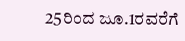25ರಿಂದ ಜೂ.1ರವರೆಗೆ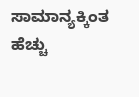ಸಾಮಾನ್ಯಕ್ಕಿಂತ ಹೆಚ್ಚು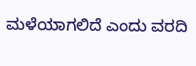ಮಳೆಯಾಗಲಿದೆ ಎಂದು ವರದಿ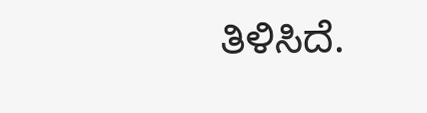ತಿಳಿಸಿದೆ.